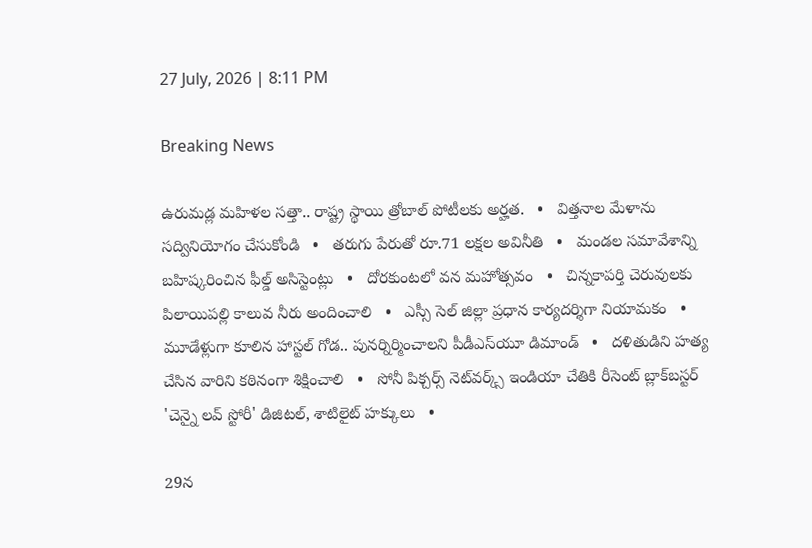27 July, 2026 | 8:11 PM

Breaking News

ఉరుమడ్ల మహిళల సత్తా.. రాష్ట్ర స్థాయి త్రోబాల్ పోటీలకు అర్హత.   •   విత్తనాల మేళాను సద్వినియోగం చేసుకోండి   •   తరుగు పేరుతో రూ.71 లక్షల అవినీతి   •   మండల సమావేశాన్ని బహిష్కరించిన ఫీల్డ్ అసిస్టెంట్లు   •   దోరకుంటలో వన మహోత్సవం   •   చిన్నకాపర్తి చెరువులకు పిలాయిపల్లి కాలువ నీరు అందించాలి   •   ఎస్సీ సెల్ జిల్లా ప్రధాన కార్యదర్శిగా నియామకం   •   మూడేళ్లుగా కూలిన హాస్టల్ గోడ.. పునర్నిర్మించాలని పీడీఎస్‌యూ డిమాండ్   •   దళితుడిని హత్య చేసిన వారిని కఠినంగా శిక్షించాలి   •   సోనీ పిక్చర్స్ నెట్‌వర్క్స్ ఇండియా చేతికి రీసెంట్ బ్లాక్‌బస్టర్ 'చెన్నై లవ్ స్టోరీ' డిజిటల్, శాటిలైట్ హక్కులు   •

29న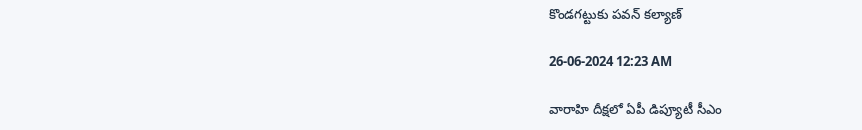కొండగట్టుకు పవన్ కల్యాణ్‌

26-06-2024 12:23 AM

వారాహి దీక్షలో ఏపీ డిప్యూటీ సీఎం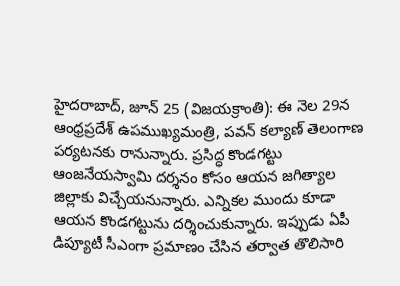హైదరాబాద్, జూన్ 25 (విజయక్రాంతి): ఈ నెల 29న ఆంధ్రప్రదేశ్ ఉపముఖ్యమంత్రి, పవన్ కల్యాణ్ తెలంగాణ పర్యటనకు రానున్నారు. ప్రసిద్ధ కొండగట్టు ఆంజనేయస్వామి దర్శనం కోసం ఆయన జగిత్యాల జిల్లాకు విచ్చేయనున్నారు. ఎన్నికల ముందు కూడా ఆయన కొండగట్టును దర్శించుకున్నారు. ఇప్పుడు ఏపీ డిప్యూటీ సీఎంగా ప్రమాణం చేసిన తర్వాత తొలిసారి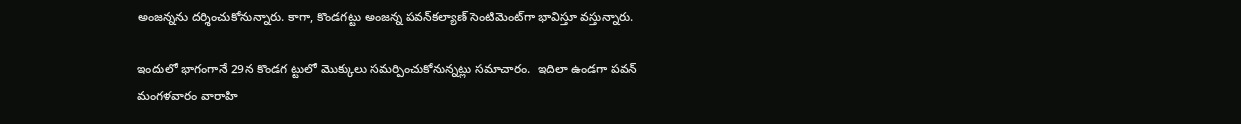అంజన్నను దర్శించుకోనున్నారు. కాగా, కొండగట్టు అంజన్న పవన్‌కల్యాణ్ సెంటిమెంట్‌గా భావిస్తూ వస్తున్నారు.

ఇందులో భాగంగానే 29న కొండగ ట్టులో మొక్కులు సమర్పించుకోనున్నట్లు సమాచారం.  ఇదిలా ఉండగా పవన్ మంగళవారం వారాహి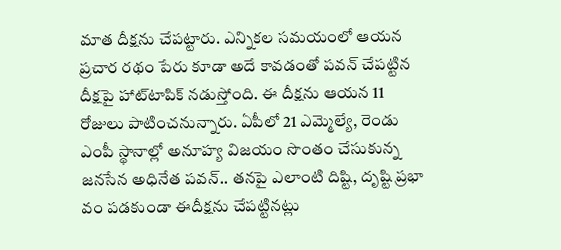మాత దీక్షను చేపట్టారు. ఎన్నికల సమయంలో ఆయన ప్రచార రథం పేరు కూడా అదే కావడంతో పవన్ చేపట్టిన దీక్షపై హాట్‌టాపిక్ నడుస్తోంది. ఈ దీక్షను ఆయన 11 రోజులు పాటించనున్నారు. ఏపీలో 21 ఎమ్మెల్యే, రెండు ఎంపీ స్థానాల్లో అనూహ్య విజయం సొంతం చేసుకున్న జనసేన అధినేత పవన్.. తనపై ఎలాంటి దిష్టి, దృష్టి ప్రభా వం పడకుండా ఈదీక్షను చేపట్టినట్లు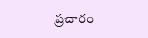ప్రచారం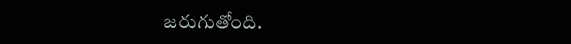జరుగుతోంది.